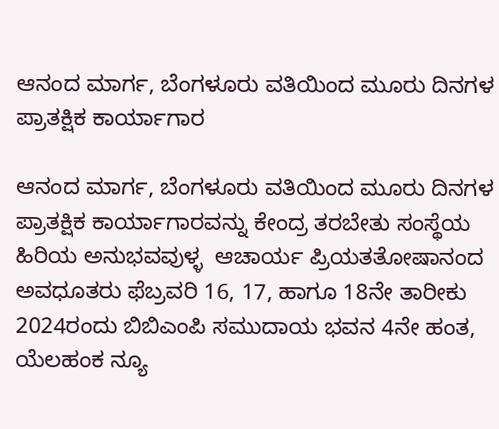ಆನಂದ ಮಾರ್ಗ, ಬೆಂಗಳೂರು ವತಿಯಿಂದ ಮೂರು ದಿನಗಳ ಪ್ರಾತಕ್ಷಿಕ ಕಾರ್ಯಾಗಾರ

ಆನಂದ ಮಾರ್ಗ, ಬೆಂಗಳೂರು ವತಿಯಿಂದ ಮೂರು ದಿನಗಳ ಪ್ರಾತಕ್ಷಿಕ ಕಾರ್ಯಾಗಾರವನ್ನು ಕೇಂದ್ರ ತರಬೇತು ಸಂಸ್ಥೆಯ ಹಿರಿಯ ಅನುಭವವುಳ್ಳ  ಆಚಾರ್ಯ ಪ್ರಿಯತತೋಷಾನಂದ ಅವಧೂತರು ಫೆಬ್ರವರಿ 16, 17, ಹಾಗೂ 18ನೇ ತಾರೀಕು 2024ರಂದು ಬಿಬಿಎಂಪಿ ಸಮುದಾಯ ಭವನ 4ನೇ ಹಂತ, ಯೆಲಹಂಕ ನ್ಯೂ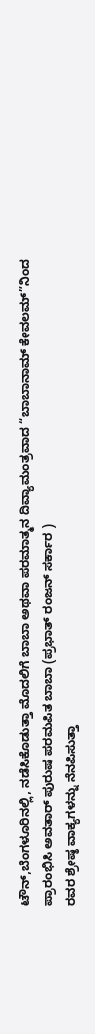ಟೌನ್,ಬೆಂಗಳೂರಿನಲ್ಲಿ, ನಡೆಸಿಕೊಡುತ್ತಾ ಮೊದಲಿಗೆ ಬಾಬಾ ಅಥವಾ ಪರಮಾತ್ಮನ ದಿವ್ಯಾಮಂತ್ರವಾದ “ಬಾಬಾನಾಮ್ ಕೇವಲಮ್”ನಿಂದ ಪ್ರಾರಂಭಿಸಿ ಅವತಾರ್ ಪುರುಷ ಪರಮಪಿತ ಬಾಬಾ (ಪ್ರಭಾತ್ ರಂಜನ್ ಸರ್ಕಾರ )
ರವರ ಶ್ರೇಷ್ಠ ವಾಕ್ಯಗಳನ್ನು ನೆನಪಿಸುತ್ತಾ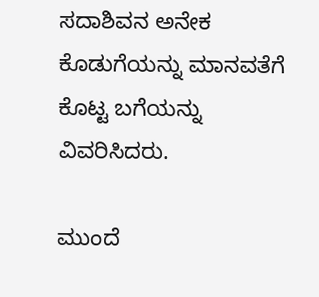ಸದಾಶಿವನ ಅನೇಕ ಕೊಡುಗೆಯನ್ನು ಮಾನವತೆಗೆ  ಕೊಟ್ಟ ಬಗೆಯನ್ನು ವಿವರಿಸಿದರು.

ಮುಂದೆ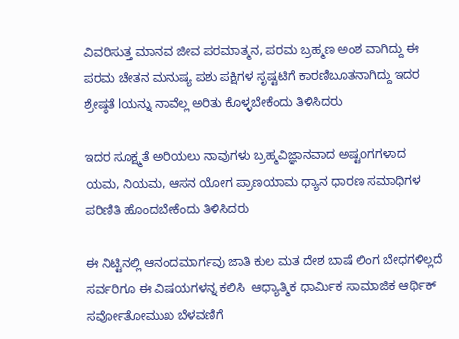ವಿವರಿಸುತ್ತ ಮಾನವ ಜೀವ ಪರಮಾತ್ಮನ, ಪರಮ ಬ್ರಹ್ಮಣ ಅಂಶ ವಾಗಿದ್ದು ಈ ಪರಮ ಚೇತನ ಮನುಷ್ಯ ಪಶು ಪಕ್ಷಿಗಳ ಸೃಷ್ಟಟಿಗೆ ಕಾರಣಿಬೂತನಾಗಿದ್ದು ಇದರ ಶ್ರೇಷ್ಠತೆ lಯನ್ನು ನಾವೆಲ್ಲ ಅರಿತು ಕೊಳ್ಳಬೇಕೆಂದು ತಿಳಿಸಿದರು

ಇದರ ಸೂಕ್ಷ್ಮತೆ ಅರಿಯಲು ನಾವುಗಳು ಬ್ರಹ್ಮವಿಜ್ಞಾನವಾದ ಅಷ್ಟoಗಗಳಾದ ಯಮ, ನಿಯಮ, ಆಸನ ಯೋಗ ಪ್ರಾಣಯಾಮ ಧ್ಯಾನ ಧಾರಣ ಸಮಾಧಿಗಳ ಪರಿಣಿತಿ ಹೊಂದಬೇಕೆಂದು ತಿಳಿಸಿದರು

ಈ ನಿಟ್ಟಿನಲ್ಲಿ ಆನಂದಮಾರ್ಗವು ಜಾತಿ ಕುಲ ಮತ ದೇಶ ಬಾಷೆ ಲಿಂಗ ಬೇಧಗಳಿಲ್ಲದೆ ಸರ್ವರಿಗೂ ಈ ವಿಷಯಗಳನ್ನ ಕಲಿಸಿ  ಆಧ್ಯಾತ್ಮಿಕ ಧಾರ್ಮಿಕ ಸಾಮಾಜಿಕ ಆರ್ಥಿಕ್ ಸರ್ವೋತೋಮುಖ ಬೆಳವಣಿಗೆ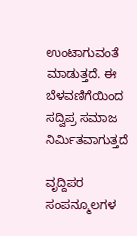ಉಂಟಾಗುವಂತೆ ಮಾಡುತ್ತದೆ. ಈ ಬೆಳವಣಿಗೆಯಿಂದ ಸದ್ವಿಪ್ರ ಸಮಾಜ ನಿರ್ಮಿತವಾಗುತ್ತದೆ

ವೃದ್ದಿಪರ ಸಂಪನ್ಮೂಲಗಳ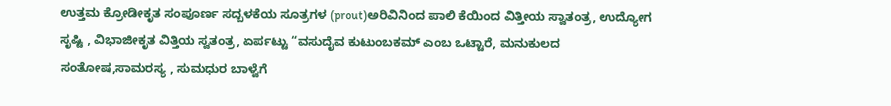ಉತ್ತಮ ಕ್ರೋಡೀಕೃತ ಸಂಪೂರ್ಣ ಸದ್ಬಳಕೆಯ ಸೂತ್ರಗಳ (prout)ಅರಿವಿನಿಂದ ಪಾಲಿ ಕೆಯಿಂದ ವಿತ್ತೀಯ ಸ್ವಾತಂತ್ರ, ಉದ್ಯೋಗ ಸೃಷ್ಟಿ , ವಿಭಾಜೀಕೃತ ವಿತ್ತಿಯ ಸ್ವತಂತ್ರ, ಏರ್ಪಟ್ಟು “ವಸುದೈವ ಕುಟುಂಬಕಮ್ ಎಂಬ ಒಟ್ಟಾರೆ, ಮನುಕುಲದ ಸಂತೋಷ,ಸಾಮರಸ್ಯ , ಸುಮಧುರ ಬಾಳ್ವೆಗೆ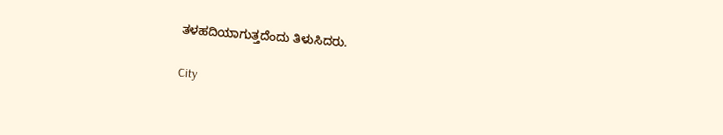ತಳಹದಿಯಾಗುತ್ತದೆಂದು ತಿಳುಸಿದರು.

City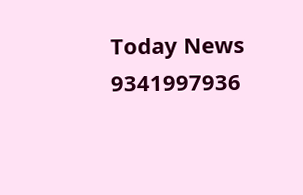Today News 9341997936